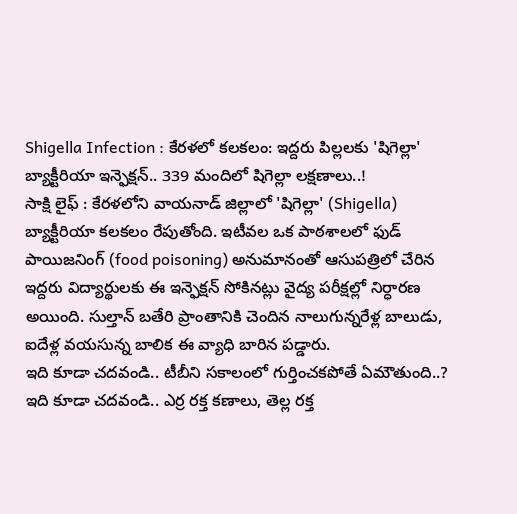Shigella Infection : కేరళలో కలకలం: ఇద్దరు పిల్లలకు 'షిగెల్లా' బ్యాక్టీరియా ఇన్ఫెక్షన్.. 339 మందిలో షిగెల్లా లక్షణాలు..!
సాక్షి లైఫ్ : కేరళలోని వాయనాడ్ జిల్లాలో 'షిగెల్లా' (Shigella) బ్యాక్టీరియా కలకలం రేపుతోంది. ఇటీవల ఒక పాఠశాలలో ఫుడ్ పాయిజనింగ్ (food poisoning) అనుమానంతో ఆసుపత్రిలో చేరిన ఇద్దరు విద్యార్థులకు ఈ ఇన్ఫెక్షన్ సోకినట్లు వైద్య పరీక్షల్లో నిర్ధారణ అయింది. సుల్తాన్ బతేరి ప్రాంతానికి చెందిన నాలుగున్నరేళ్ల బాలుడు, ఐదేళ్ల వయసున్న బాలిక ఈ వ్యాధి బారిన పడ్డారు.
ఇది కూడా చదవండి.. టీబీని సకాలంలో గుర్తించకపోతే ఏమౌతుంది..?
ఇది కూడా చదవండి.. ఎర్ర రక్త కణాలు, తెల్ల రక్త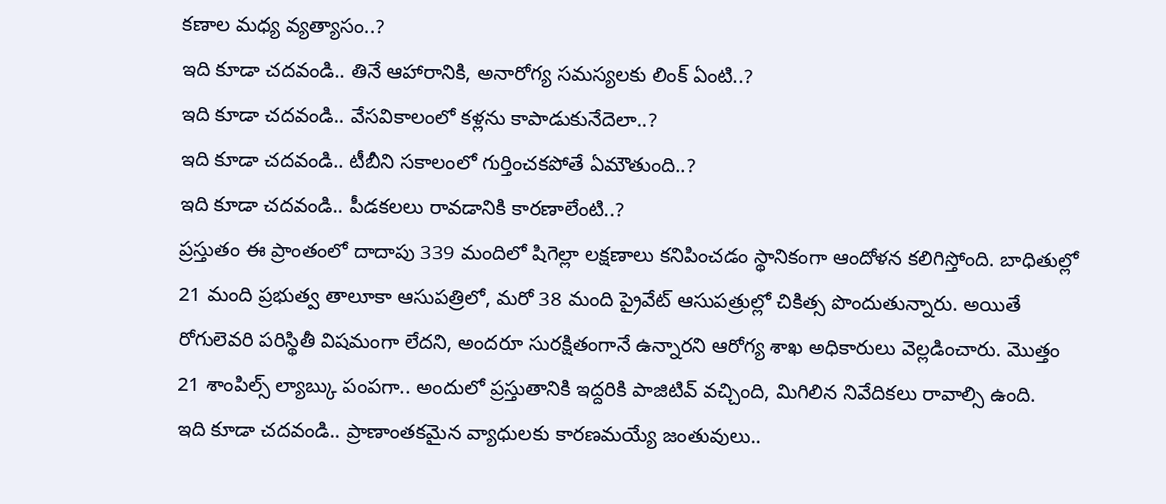కణాల మధ్య వ్యత్యాసం..?
ఇది కూడా చదవండి.. తినే ఆహారానికి, అనారోగ్య సమస్యలకు లింక్ ఏంటి..?
ఇది కూడా చదవండి.. వేసవికాలంలో కళ్లను కాపాడుకునేదెలా..?
ఇది కూడా చదవండి.. టీబీని సకాలంలో గుర్తించకపోతే ఏమౌతుంది..?
ఇది కూడా చదవండి.. పీడకలలు రావడానికి కారణాలేంటి..?
ప్రస్తుతం ఈ ప్రాంతంలో దాదాపు 339 మందిలో షిగెల్లా లక్షణాలు కనిపించడం స్థానికంగా ఆందోళన కలిగిస్తోంది. బాధితుల్లో 21 మంది ప్రభుత్వ తాలూకా ఆసుపత్రిలో, మరో 38 మంది ప్రైవేట్ ఆసుపత్రుల్లో చికిత్స పొందుతున్నారు. అయితే రోగులెవరి పరిస్థితీ విషమంగా లేదని, అందరూ సురక్షితంగానే ఉన్నారని ఆరోగ్య శాఖ అధికారులు వెల్లడించారు. మొత్తం 21 శాంపిల్స్ ల్యాబ్కు పంపగా.. అందులో ప్రస్తుతానికి ఇద్దరికి పాజిటివ్ వచ్చింది, మిగిలిన నివేదికలు రావాల్సి ఉంది.
ఇది కూడా చదవండి.. ప్రాణాంతకమైన వ్యాధులకు కారణమయ్యే జంతువులు..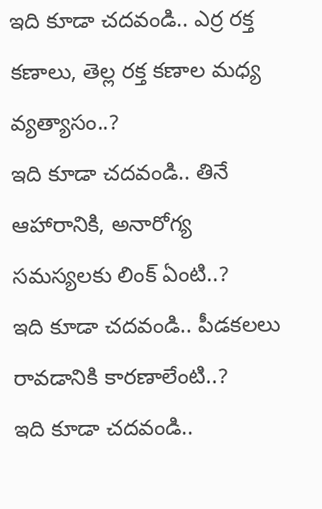ఇది కూడా చదవండి.. ఎర్ర రక్త కణాలు, తెల్ల రక్త కణాల మధ్య వ్యత్యాసం..?
ఇది కూడా చదవండి.. తినే ఆహారానికి, అనారోగ్య సమస్యలకు లింక్ ఏంటి..?
ఇది కూడా చదవండి.. పీడకలలు రావడానికి కారణాలేంటి..?
ఇది కూడా చదవండి..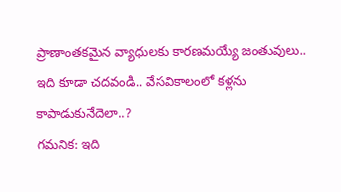ప్రాణాంతకమైన వ్యాధులకు కారణమయ్యే జంతువులు..
ఇది కూడా చదవండి.. వేసవికాలంలో కళ్లను కాపాడుకునేదెలా..?
గమనిక: ఇది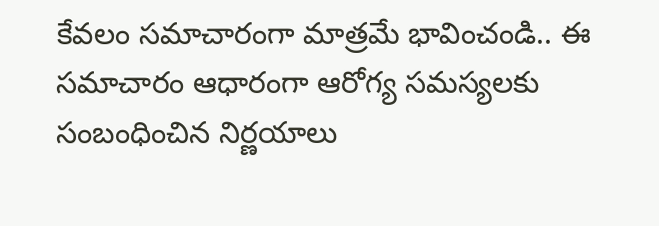కేవలం సమాచారంగా మాత్రమే భావించండి.. ఈ సమాచారం ఆధారంగా ఆరోగ్య సమస్యలకు సంబంధించిన నిర్ణయాలు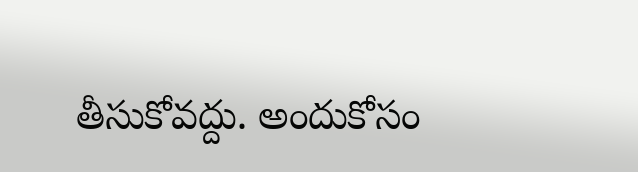తీసుకోవద్దు. అందుకోసం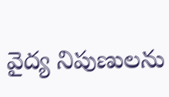వైద్య నిపుణులను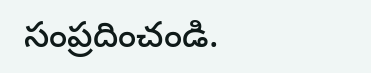సంప్రదించండి.